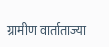ग्रामीण वार्ताताज्या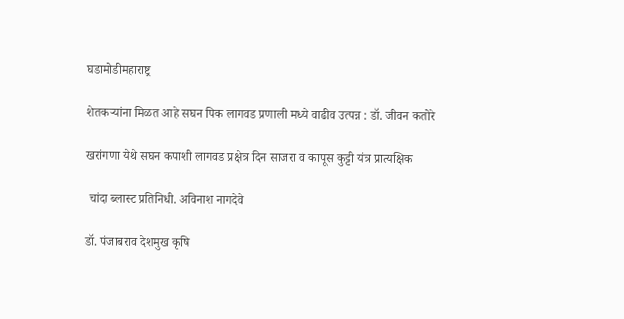घडामोडीमहाराष्ट्र

शेतकऱ्यांना मिळत आहे सघन पिक लागवड प्रणाली मध्ये वाढीव उत्पन्न : डॉ. जीवन कतोरे

खरांगणा येथे सघन कपाशी लागवड प्रक्षेत्र दिन साजरा व कापूस कुट्टी यंत्र प्रात्यक्षिक

 चांदा ब्लास्ट प्रतिनिधी. अविनाश नागदेवे

डॉ. पंजाबराव देशमुख कृषि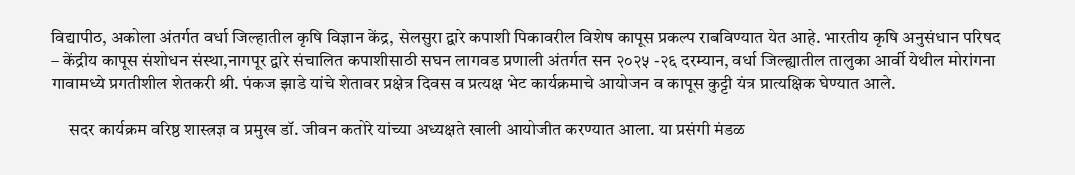विद्यापीठ, अकोला अंतर्गत वर्धा जिल्हातील कृषि विज्ञान केंद्र, सेलसुरा द्वारे कपाशी पिकावरील विशेष कापूस प्रकल्प राबविण्यात येत आहे. भारतीय कृषि अनुसंधान परिषद – केंद्रीय कापूस संशोधन संस्था,नागपूर द्वारे संचालित कपाशीसाठी सघन लागवड प्रणाली अंतर्गत सन २०२५ -२६ दरम्यान, वर्धा जिल्ह्यातील तालुका आर्वी येथील मोरांगना गावामध्ये प्रगतीशील शेतकरी श्री. पंकज झाडे यांचे शेतावर प्रक्षेत्र दिवस व प्रत्यक्ष भेट कार्यक्रमाचे आयोजन व कापूस कुट्टी यंत्र प्रात्यक्षिक घेण्यात आले.

     सदर कार्यक्रम वरिष्ठ शास्त्रज्ञ व प्रमुख डॉ. जीवन कतोरे यांच्या अध्यक्षते खाली आयोजीत करण्यात आला. या प्रसंगी मंडळ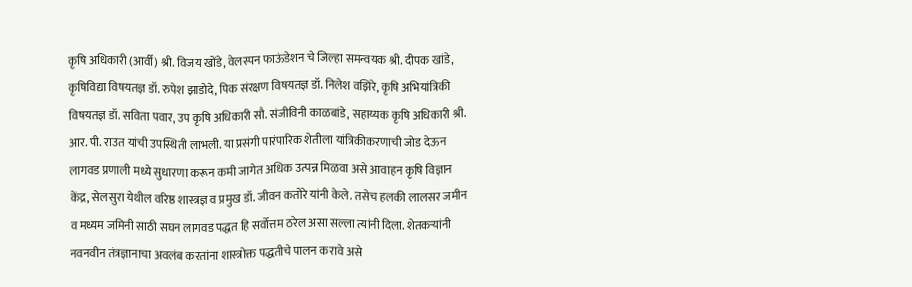कृषि अधिकारी (आर्वी) श्री. विजय खोंडे, वेलस्पन फाऊंडेशन चे जिल्हा समन्वयक श्री. दीपक खांडे, कृषिविद्या विषयतज्ञ डॉ. रुपेश झाडोदे, पिक संरक्षण विषयतज्ञ डॉ. निलेश वझिरे, कृषि अभियांत्रिकी विषयतज्ञ डॉ. सविता पवार, उप कृषि अधिकारी सौ. संजीविनी काळबांडे, सहाय्यक कृषि अधिकारी श्री. आर. पी. राउत यांची उपस्थिती लाभली. या प्रसंगी पारंपारिक शेतीला यांत्रिकीकरणाची जोड देऊन लागवड प्रणाली मध्ये सुधारणा करून कमी जागेत अधिक उत्पन्न मिळवा असे आवाहन कृषि विज्ञान केंद्र, सेलसुरा येथील वरिष्ठ शास्त्रज्ञ व प्रमुख डॉ. जीवन कतोरे यांनी केले. तसेच हलकी लालसर जमीन व मध्यम जमिनी साठी सघन लागवड पद्धत हि सर्वोत्तम ठरेल असा सल्ला त्यांनी दिला. शेतकऱ्यांनी नवनवीन तंत्रज्ञानाचा अवलंब करतांना शास्त्रोक्त पद्धतीचे पालन करावे असे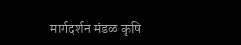मार्गदर्शन मंडळ कृषि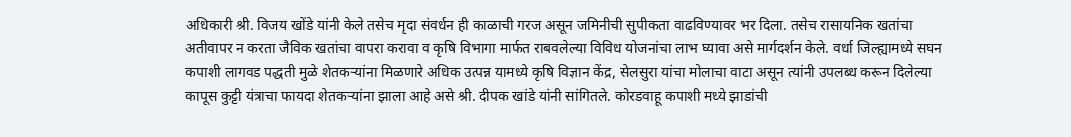अधिकारी श्री. विजय खोंडे यांनी केले तसेच मृदा संवर्धन ही काळाची गरज असून जमिनीची सुपीकता वाढविण्यावर भर दिला. तसेच रासायनिक खतांचा अतीवापर न करता जैविक खतांचा वापरा करावा व कृषि विभागा मार्फत राबवलेल्या विविध योजनांचा लाभ घ्यावा असे मार्गदर्शन केले. वर्धा जिल्ह्यामध्ये सघन कपाशी लागवड पद्धती मुळे शेतकऱ्यांना मिळणारे अधिक उत्पन्न यामध्ये कृषि विज्ञान केंद्र, सेलसुरा यांचा मोलाचा वाटा असून त्यांनी उपलब्ध करून दिलेल्या कापूस कुट्टी यंत्राचा फायदा शेतकऱ्यांना झाला आहे असे श्री. दीपक खांडे यांनी सांगितले. कोरडवाहू कपाशी मध्ये झाडांची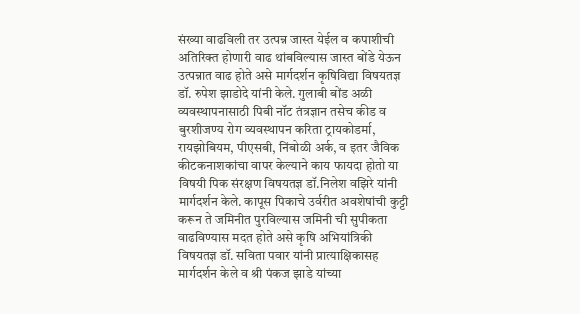संख्या वाढविली तर उत्पन्न जास्त येईल व कपाशीची अतिरिक्त होणारी वाढ थांबविल्यास जास्त बोंडे येऊन उत्पन्नात वाढ होते असे मार्गदर्शन कृषिविद्या विषयतज्ञ डॉ. रुपेश झाडोदे यांनी केले. गुलाबी बोंड अळी व्यवस्थापनासाठी पिबी नॉट तंत्रज्ञान तसेच कीड व बुरशीजण्य रोग व्यवस्थापन करिता ट्रायकोडर्मा, रायझोबियम, पीएसबी, निंबोळी अर्क, व इतर जैविक कीटकनाशकांचा वापर केल्याने काय फायदा होतो या विषयी पिक संरक्षण विषयतज्ञ डॉ.निलेश वझिरे यांनी मार्गदर्शन केले. कापूस पिकाचे उर्वरीत अवशेषांची कुट्टी करून ते जमिनीत पुरविल्यास जमिनी ची सुपीकता वाढविण्यास मदत होते असे कृषि अभियांत्रिकी विषयतज्ञ डॉ. सविता पवार यांनी प्रात्याक्षिकासह मार्गदर्शन केले व श्री पंकज झाडे यांच्या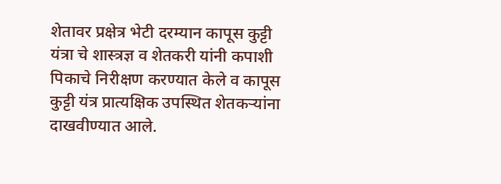शेतावर प्रक्षेत्र भेटी दरम्यान कापूस कुट्टी यंत्रा चे शास्त्रज्ञ व शेतकरी यांनी कपाशी पिकाचे निरीक्षण करण्यात केले व कापूस कुट्टी यंत्र प्रात्यक्षिक उपस्थित शेतकऱ्यांना दाखवीण्यात आले.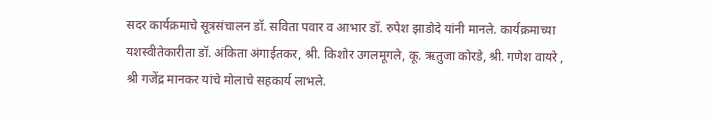सदर कार्यक्रमाचे सूत्रसंचालन डॉ. सविता पवार व आभार डॉ. रुपेश झाडोदे यांनी मानले. कार्यक्रमाच्या यशस्वीतेकारीता डॉ. अंकिता अंगाईतकर, श्री. किशोर उगलमूगले, कू. ऋतुजा कोरडे, श्री. गणेश वायरे , श्री गजेंद्र मानकर यांचे मोलाचे सहकार्य लाभले.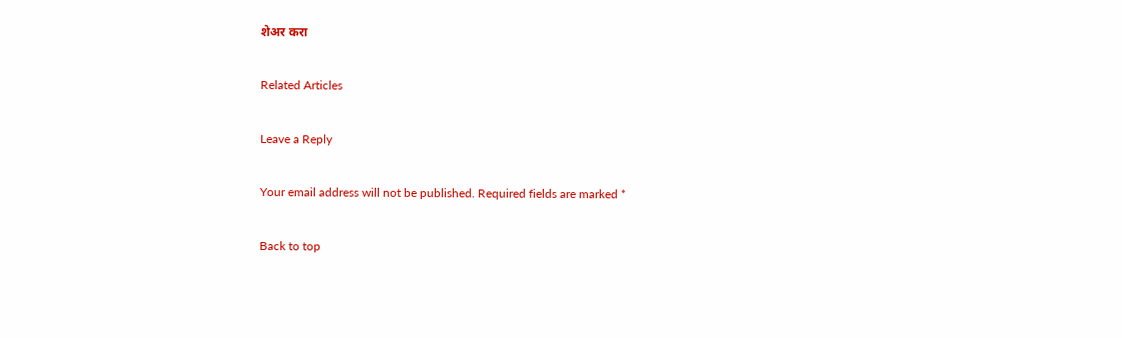शेअर करा

Related Articles

Leave a Reply

Your email address will not be published. Required fields are marked *

Back to top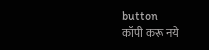button
कॉपी करू नये